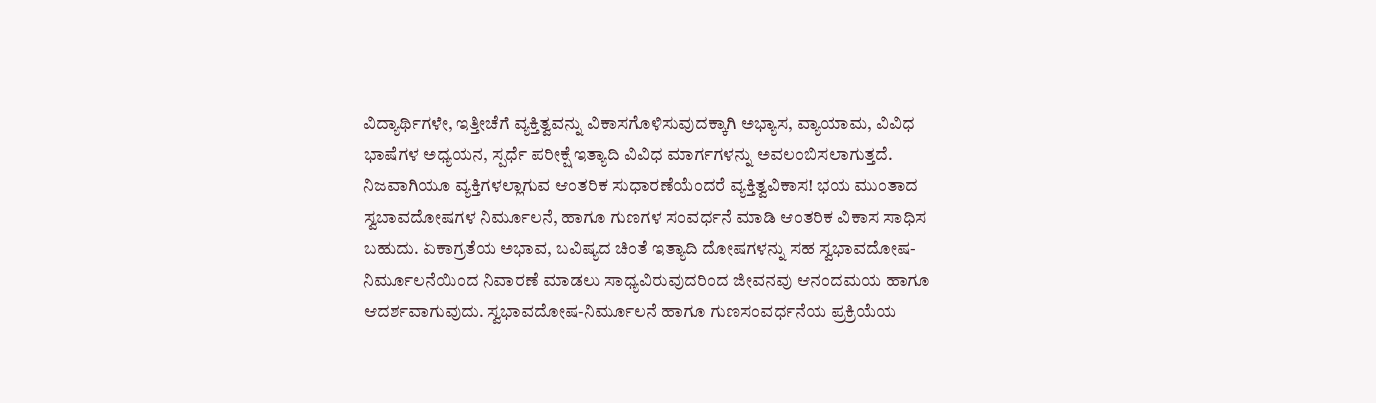ವಿದ್ಯಾರ್ಥಿಗಳೇ, ಇತ್ತೀಚೆಗೆ ವ್ಯಕ್ತಿತ್ವವನ್ನು ವಿಕಾಸಗೊಳಿಸುವುದಕ್ಕಾಗಿ ಅಭ್ಯಾಸ, ವ್ಯಾಯಾಮ, ವಿವಿಧ ಭಾಷೆಗಳ ಅಧ್ಯಯನ, ಸ್ಪರ್ಧೆ ಪರೀಕ್ಷೆ ಇತ್ಯಾದಿ ವಿವಿಧ ಮಾರ್ಗಗಳನ್ನು ಅವಲಂಬಿಸಲಾಗುತ್ತದೆ. ನಿಜವಾಗಿಯೂ ವ್ಯಕ್ತಿಗಳಲ್ಲಾಗುವ ಆಂತರಿಕ ಸುಧಾರಣೆಯೆಂದರೆ ವ್ಯಕ್ತಿತ್ವವಿಕಾಸ! ಭಯ ಮುಂತಾದ ಸ್ವಬಾವದೋಷಗಳ ನಿರ್ಮೂಲನೆ, ಹಾಗೂ ಗುಣಗಳ ಸಂವರ್ಧನೆ ಮಾಡಿ ಆಂತರಿಕ ವಿಕಾಸ ಸಾಧಿಸ ಬಹುದು. ಏಕಾಗ್ರತೆಯ ಅಭಾವ, ಬವಿಷ್ಯದ ಚಿಂತೆ ಇತ್ಯಾದಿ ದೋಷಗಳನ್ನು ಸಹ ಸ್ವಭಾವದೋಷ-ನಿರ್ಮೂಲನೆಯಿಂದ ನಿವಾರಣೆ ಮಾಡಲು ಸಾಧ್ಯವಿರುವುದರಿಂದ ಜೀವನವು ಆನಂದಮಯ ಹಾಗೂ ಆದರ್ಶವಾಗುವುದು. ಸ್ವಭಾವದೋಷ-ನಿರ್ಮೂಲನೆ ಹಾಗೂ ಗುಣಸಂವರ್ಧನೆಯ ಪ್ರಕ್ರಿಯೆಯ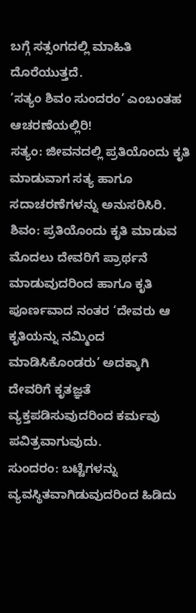ಬಗ್ಗೆ ಸತ್ಸಂಗದಲ್ಲಿ ಮಾಹಿತಿ ದೊರೆಯುತ್ತದೆ.
‘ಸತ್ಯಂ ಶಿವಂ ಸುಂದರಂ’ ಎಂಬಂತಹ ಆಚರಣೆಯಲ್ಲಿರಿ!
ಸತ್ಯಂ: ಜೀವನದಲ್ಲಿ ಪ್ರತಿಯೊಂದು ಕೃತಿ ಮಾಡುವಾಗ ಸತ್ಯ ಹಾಗೂ ಸದಾಚರಣೆಗಳನ್ನು ಅನುಸರಿಸಿರಿ.
ಶಿವಂ: ಪ್ರತಿಯೊಂದು ಕೃತಿ ಮಾಡುವ ಮೊದಲು ದೇವರಿಗೆ ಪ್ರಾರ್ಥನೆ ಮಾಡುವುದರಿಂದ ಹಾಗೂ ಕೃತಿ ಪೂರ್ಣವಾದ ನಂತರ ‘ದೇವರು ಆ ಕೃತಿಯನ್ನು ನಮ್ಮಿಂದ ಮಾಡಿಸಿಕೊಂಡರು’ ಅದಕ್ಕಾಗಿ ದೇವರಿಗೆ ಕೃತಜ್ಞತೆ ವ್ಯಕ್ತಪಡಿಸುವುದರಿಂದ ಕರ್ಮವು ಪವಿತ್ರವಾಗುವುದು.
ಸುಂದರಂ: ಬಟ್ಟೆಗಳನ್ನು ವ್ಯವಸ್ಥಿತವಾಗಿಡುವುದರಿಂದ ಹಿಡಿದು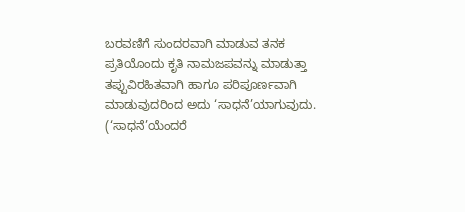ಬರವಣಿಗೆ ಸುಂದರವಾಗಿ ಮಾಡುವ ತನಕ ಪ್ರತಿಯೊಂದು ಕೃತಿ ನಾಮಜಪವನ್ನು ಮಾಡುತ್ತಾ ತಪ್ಪುವಿರಹಿತವಾಗಿ ಹಾಗೂ ಪರಿಪೂರ್ಣವಾಗಿ ಮಾಡುವುದರಿಂದ ಅದು ‘ಸಾಧನೆ’ಯಾಗುವುದು. (‘ಸಾಧನೆ’ಯೆಂದರೆ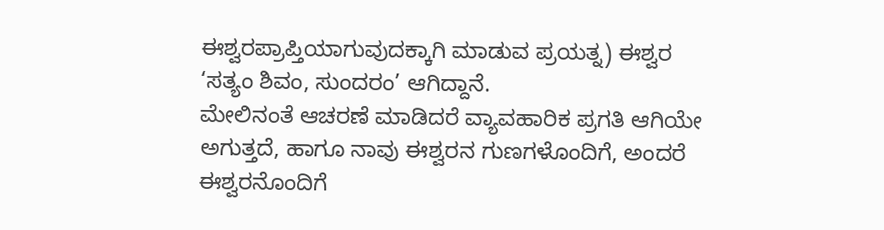ಈಶ್ವರಪ್ರಾಪ್ತಿಯಾಗುವುದಕ್ಕಾಗಿ ಮಾಡುವ ಪ್ರಯತ್ನ) ಈಶ್ವರ ‘ಸತ್ಯಂ ಶಿವಂ, ಸುಂದರಂ’ ಆಗಿದ್ದಾನೆ.
ಮೇಲಿನಂತೆ ಆಚರಣೆ ಮಾಡಿದರೆ ವ್ಯಾವಹಾರಿಕ ಪ್ರಗತಿ ಆಗಿಯೇ ಅಗುತ್ತದೆ, ಹಾಗೂ ನಾವು ಈಶ್ವರನ ಗುಣಗಳೊಂದಿಗೆ, ಅಂದರೆ ಈಶ್ವರನೊಂದಿಗೆ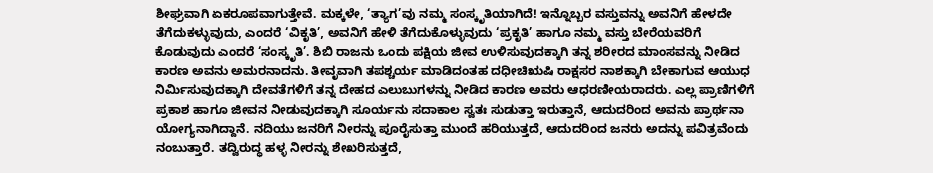ಶೀಘ್ರವಾಗಿ ಏಕರೂಪವಾಗುತ್ತೇವೆ. ಮಕ್ಕಳೇ, ‘ತ್ಯಾಗ’ವು ನಮ್ಮ ಸಂಸ್ಕೃತಿಯಾಗಿದೆ! ಇನ್ನೊಬ್ಬರ ವಸ್ತುವನ್ನು ಅವನಿಗೆ ಹೇಳದೇ ತೆಗೆದುಕಳ್ಳುವುದು, ಎಂದರೆ ‘ವಿಕೃತಿ’, ಅವನಿಗೆ ಹೇಳಿ ತೆಗೆದುಕೊಳ್ಳುವುದು ‘ಪ್ರಕೃತಿ’ ಹಾಗೂ ನಮ್ಮ ವಸ್ತು ಬೇರೆಯವರಿಗೆ ಕೊಡುವುದು ಎಂದರೆ ‘ಸಂಸ್ಕೃತಿ’. ಶಿಬಿ ರಾಜನು ಒಂದು ಪಕ್ಷಿಯ ಜೀವ ಉಳಿಸುವುದಕ್ಕಾಗಿ ತನ್ನ ಶರೀರದ ಮಾಂಸವನ್ನು ನೀಡಿದ ಕಾರಣ ಅವನು ಅಮರನಾದನು. ತೀವೃವಾಗಿ ತಪಶ್ಚರ್ಯ ಮಾಡಿದಂತಹ ದಧೀಚಿಋಷಿ ರಾಕ್ಷಸರ ನಾಶಕ್ಕಾಗಿ ಬೇಕಾಗುವ ಆಯುಧ ನಿರ್ಮಿಸುವುದಕ್ಕಾಗಿ ದೇವತೆಗಳಿಗೆ ತನ್ನ ದೇಹದ ಎಲುಬುಗಳನ್ನು ನೀಡಿದ ಕಾರಣ ಅವರು ಆಧರಣೀಯರಾದರು. ಎಲ್ಲ ಪ್ರಾಣಿಗಳಿಗೆ ಪ್ರಕಾಶ ಹಾಗೂ ಜೀವನ ನೀಡುವುದಕ್ಕಾಗಿ ಸೂರ್ಯನು ಸದಾಕಾಲ ಸ್ವತಃ ಸುಡುತ್ತಾ ಇರುತ್ತಾನೆ, ಆದುದರಿಂದ ಅವನು ಪ್ರಾರ್ಥನಾ ಯೋಗ್ಯನಾಗಿದ್ದಾನೆ. ನದಿಯು ಜನರಿಗೆ ನೀರನ್ನು ಪೂರೈಸುತ್ತಾ ಮುಂದೆ ಹರಿಯುತ್ತದೆ, ಆದುದರಿಂದ ಜನರು ಅದನ್ನು ಪವಿತ್ರವೆಂದು ನಂಬುತ್ತಾರೆ. ತದ್ವಿರುದ್ಧ ಹಳ್ಳ ನೀರನ್ನು ಶೇಖರಿಸುತ್ತದೆ,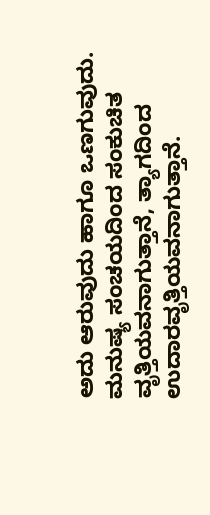ಅದು ಆರುವುದು ಹಾಗೂ ಒಣಗುವುದು. ಮನುಷ್ಯ ಸಂಚಯದಿಂದ ಸಂಕುಚಿತ ವೃತ್ತಿಯವನಾಗುತ್ತಾನೆ, ತ್ಯಾಗದಿಂದ ಉದಾರವೃತ್ತಿಯವನಾಗುತ್ತಾನೆ.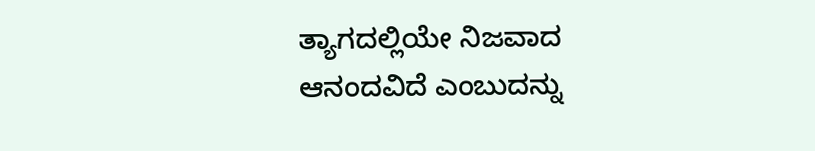ತ್ಯಾಗದಲ್ಲಿಯೇ ನಿಜವಾದ ಆನಂದವಿದೆ ಎಂಬುದನ್ನು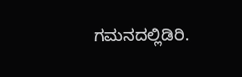ಗಮನದಲ್ಲಿಡಿರಿ.